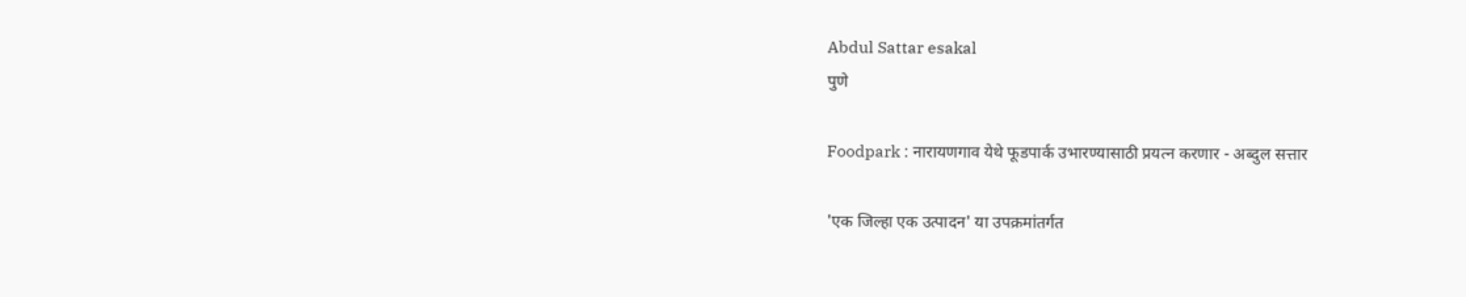Abdul Sattar esakal
पुणे

Foodpark : नारायणगाव येथे फूडपार्क उभारण्यासाठी प्रयत्न करणार - अब्दुल सत्तार

'एक जिल्हा एक उत्पादन' या उपक्रमांतर्गत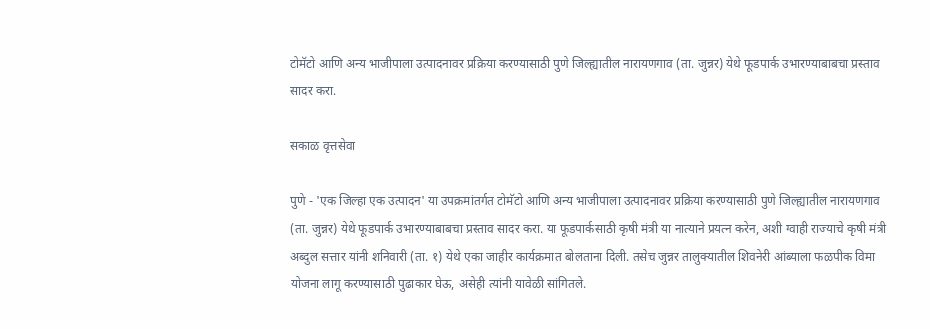टोमॅटो आणि अन्य भाजीपाला उत्पादनावर प्रक्रिया करण्यासाठी पुणे जिल्ह्यातील नारायणगाव (ता. जुन्नर) येथे फूडपार्क उभारण्याबाबचा प्रस्ताव सादर करा.

सकाळ वृत्तसेवा

पुणे - 'एक जिल्हा एक उत्पादन' या उपक्रमांतर्गत टोमॅटो आणि अन्य भाजीपाला उत्पादनावर प्रक्रिया करण्यासाठी पुणे जिल्ह्यातील नारायणगाव (ता. जुन्नर) येथे फूडपार्क उभारण्याबाबचा प्रस्ताव सादर करा. या फूडपार्कसाठी कृषी मंत्री या नात्याने प्रयत्न करेन, अशी ग्वाही राज्याचे कृषी मंत्री अब्दुल सत्तार यांनी शनिवारी (ता. १) येथे एका जाहीर कार्यक्रमात बोलताना दिली. तसेच जुन्नर तालुक्यातील शिवनेरी आंब्याला फळपीक विमा योजना लागू करण्यासाठी पुढाकार घेऊ, असेही त्यांनी यावेळी सांगितले.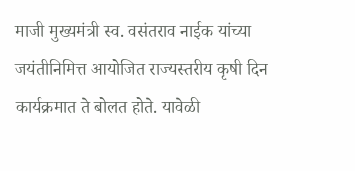माजी मुख्यमंत्री स्व. वसंतराव नाईक यांच्या जयंतीनिमित्त आयोजित राज्यस्तरीय कृषी दिन कार्यक्रमात ते बोलत होते. यावेळी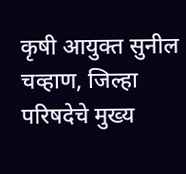कृषी आयुक्त सुनील चव्हाण, जिल्हा परिषदेचे मुख्य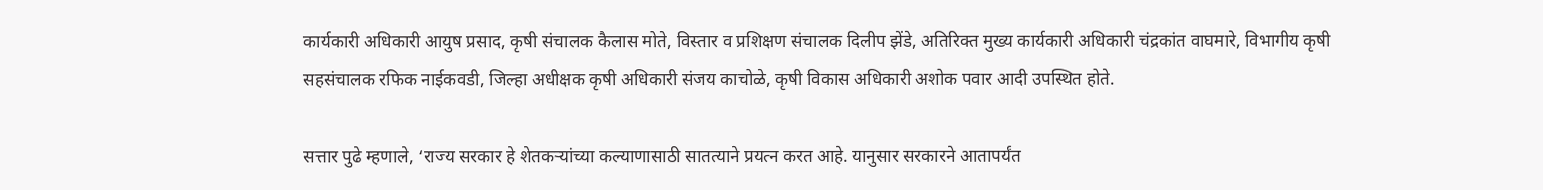कार्यकारी अधिकारी आयुष प्रसाद, कृषी संचालक कैलास मोते, विस्तार व प्रशिक्षण संचालक दिलीप झेंडे, अतिरिक्त मुख्य कार्यकारी अधिकारी चंद्रकांत वाघमारे, विभागीय कृषी सहसंचालक रफिक नाईकवडी, जिल्हा अधीक्षक कृषी अधिकारी संजय काचोळे, कृषी विकास अधिकारी अशोक पवार आदी उपस्थित होते.

सत्तार पुढे म्हणाले, ‘राज्य सरकार हे शेतकऱ्यांच्या कल्याणासाठी सातत्याने प्रयत्न करत आहे. यानुसार सरकारने आतापर्यंत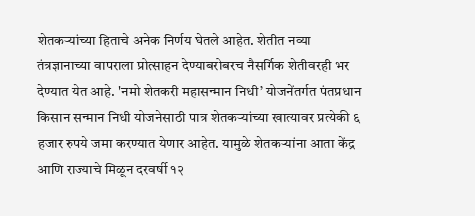शेतकऱ्यांच्या हिताचे अनेक निर्णय घेतले आहेत. शेतीत नव्या तंत्रज्ञानाच्या वापराला प्रोत्साहन देण्याबरोबरच नैसर्गिक शेतीवरही भर देण्यात येत आहे. 'नमो शेतकरी महासन्मान निधी’ योजनेंतर्गत पंतप्रधान किसान सन्मान निधी योजनेसाठी पात्र शेतकऱ्यांच्या खात्यावर प्रत्येकी ६ हजार रुपये जमा करण्यात येणार आहेत. यामुळे शेतकऱ्यांना आता केंद्र आणि राज्याचे मिळून दरवर्षी १२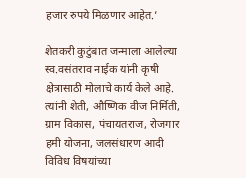हजार रुपये मिळणार आहेत.’

शेतकरी कुटुंबात जन्माला आलेल्या स्व.वसंतराव नाईक यांनी कृषी क्षेत्रासाठी मोलाचे कार्य केले आहे. त्यांनी शेती, औष्णिक वीज निर्मिती, ग्राम विकास, पंचायतराज, रोजगार हमी योजना, जलसंधारण आदी विविध विषयांच्या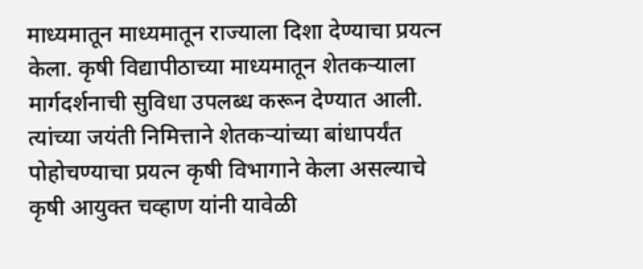माध्यमातून माध्यमातून राज्याला दिशा देण्याचा प्रयत्न केला. कृषी विद्यापीठाच्या माध्यमातून शेतकऱ्याला मार्गदर्शनाची सुविधा उपलब्ध करून देण्यात आली. त्यांच्या जयंती निमित्ताने शेतकऱ्यांच्या बांधापर्यंत पोहोचण्याचा प्रयत्न कृषी विभागाने केला असल्याचे कृषी आयुक्त चव्हाण यांनी यावेळी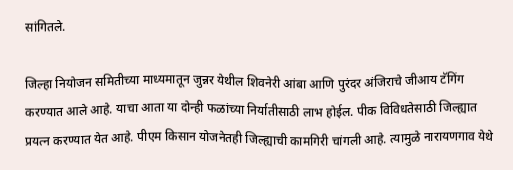सांगितले.

जिल्हा नियोजन समितीच्या माध्यमातून जुन्नर येथील शिवनेरी आंबा आणि पुरंदर अंजिराचे जीआय टॅगिंग करण्यात आले आहे. याचा आता या दोन्ही फळांच्या निर्यातीसाठी लाभ होईल. पीक विविधतेसाठी जिल्ह्यात प्रयत्न करण्यात येत आहे. पीएम किसान योजनेतही जिल्ह्याची कामगिरी चांगली आहे. त्यामुळे नारायणगाव येथे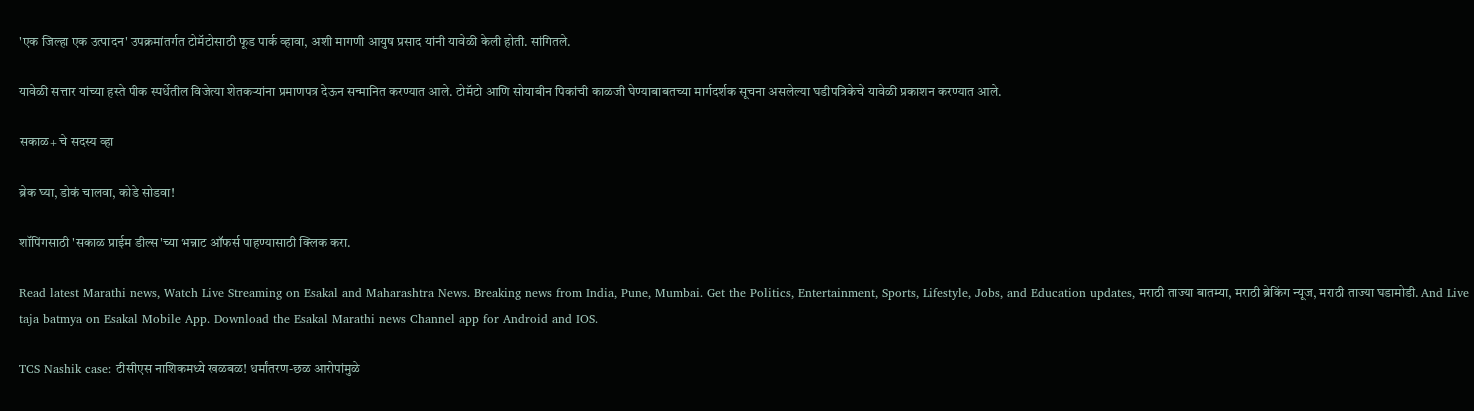'एक जिल्हा एक उत्पादन' उपक्रमांतर्गत टोमॅटोसाठी फूड पार्क व्हावा, अशी मागणी आयुष प्रसाद यांनी यावेळी केली होती. सांगितले.

यावेळी सत्तार यांच्या हस्ते पीक स्पर्धेतील विजेत्या शेतकऱ्यांना प्रमाणपत्र देऊन सन्मानित करण्यात आले. टोमॅटो आणि सोयाबीन पिकांची काळजी घेण्याबाबतच्या मार्गदर्शक सूचना असलेल्या घडीपत्रिकेचे यावेळी प्रकाशन करण्यात आले.

सकाळ+ चे सदस्य व्हा

ब्रेक घ्या, डोकं चालवा, कोडे सोडवा!

शॉपिंगसाठी 'सकाळ प्राईम डील्स'च्या भन्नाट ऑफर्स पाहण्यासाठी क्लिक करा.

Read latest Marathi news, Watch Live Streaming on Esakal and Maharashtra News. Breaking news from India, Pune, Mumbai. Get the Politics, Entertainment, Sports, Lifestyle, Jobs, and Education updates, मराठी ताज्या बातम्या, मराठी ब्रेकिंग न्यूज, मराठी ताज्या घडामोडी. And Live taja batmya on Esakal Mobile App. Download the Esakal Marathi news Channel app for Android and IOS.

TCS Nashik case: टीसीएस नाशिकमध्ये खळबळ! धर्मांतरण-छळ आरोपांमुळे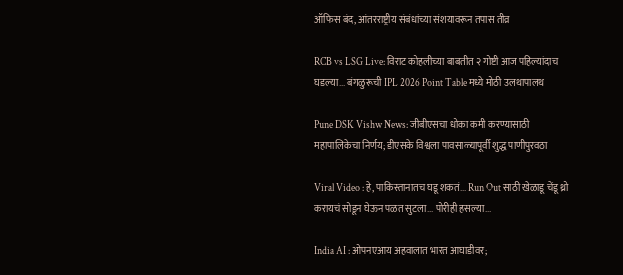ऑफिस बंद, आंतरराष्ट्रीय संबंधांच्या संशयावरून तपास तीव्र

RCB vs LSG Live: विराट कोहलीच्या बाबतीत २ गोष्टी आज पहिल्यांदाच घडल्या... बंगळुरूची IPL 2026 Point Table मध्ये मोठी उलथापालथ

Pune DSK Vishw News: जीबीएसचा धोका कमी करण्यासाठी महापालिकेचा निर्णय; डीएसके विश्वला पावसाळ्यापूर्वी शुद्ध पाणीपुरवठा

Viral Video : हे, पाकिस्तानातच घडू शकतं... Run Out साठी खेळाडू चेंडू थ्रो करायचं सोडून घेऊन पळत सुटला... पोरीही हसल्या...

India AI : ओपनएआय अहवालात भारत आघाडीवर;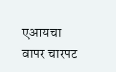एआयचा वापर चारपट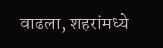वाढला, शहरांमध्ये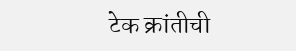टेक क्रांतीची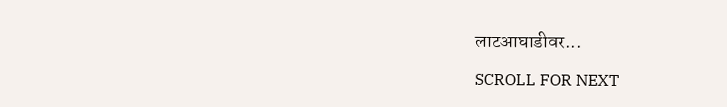लाटआघाडीवर...

SCROLL FOR NEXT